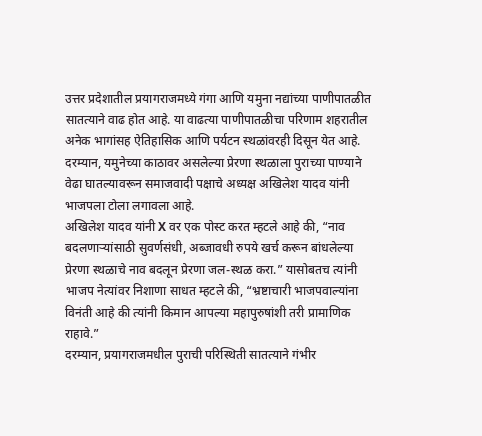उत्तर प्रदेशातील प्रयागराजमध्ये गंगा आणि यमुना नद्यांच्या पाणीपातळीत सातत्याने वाढ होत आहे. या वाढत्या पाणीपातळीचा परिणाम शहरातील अनेक भागांसह ऐतिहासिक आणि पर्यटन स्थळांवरही दिसून येत आहे. दरम्यान, यमुनेच्या काठावर असलेल्या प्रेरणा स्थळाला पुराच्या पाण्याने वेढा घातल्यावरून समाजवादी पक्षाचे अध्यक्ष अखिलेश यादव यांनी भाजपला टोला लगावला आहे.
अखिलेश यादव यांनी X वर एक पोस्ट करत म्हटले आहे की, “नाव बदलणाऱ्यांसाठी सुवर्णसंधी, अब्जावधी रुपये खर्च करून बांधलेल्या प्रेरणा स्थळाचे नाव बदलून प्रेरणा जल-स्थळ करा.” यासोबतच त्यांनी भाजप नेत्यांवर निशाणा साधत म्हटले की, “भ्रष्टाचारी भाजपवाल्यांना विनंती आहे की त्यांनी किमान आपल्या महापुरुषांशी तरी प्रामाणिक राहावे.”
दरम्यान, प्रयागराजमधील पुराची परिस्थिती सातत्याने गंभीर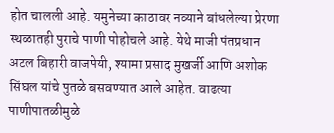होत चालली आहे. यमुनेच्या काठावर नव्याने बांधलेल्या प्रेरणा स्थळातही पुराचे पाणी पोहोचले आहे. येथे माजी पंतप्रधान अटल बिहारी वाजपेयी, श्यामा प्रसाद मुखर्जी आणि अशोक सिंघल यांचे पुतळे बसवण्यात आले आहेत. वाढत्या पाणीपातळीमुळे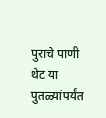पुराचे पाणी थेट या पुतळ्यांपर्यंत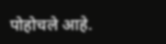पोहोचले आहे.